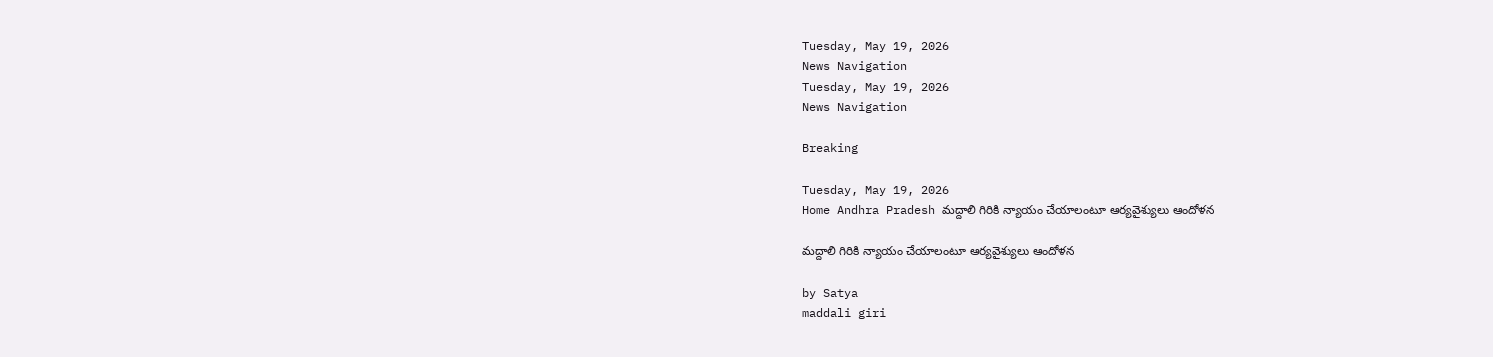Tuesday, May 19, 2026
News Navigation
Tuesday, May 19, 2026
News Navigation

Breaking

Tuesday, May 19, 2026
Home Andhra Pradesh మద్దాలి గిరికి న్యాయం చేయాలంటూ ఆర్యవైశ్యులు ఆందోళన

మద్దాలి గిరికి న్యాయం చేయాలంటూ ఆర్యవైశ్యులు ఆందోళన

by Satya
maddali giri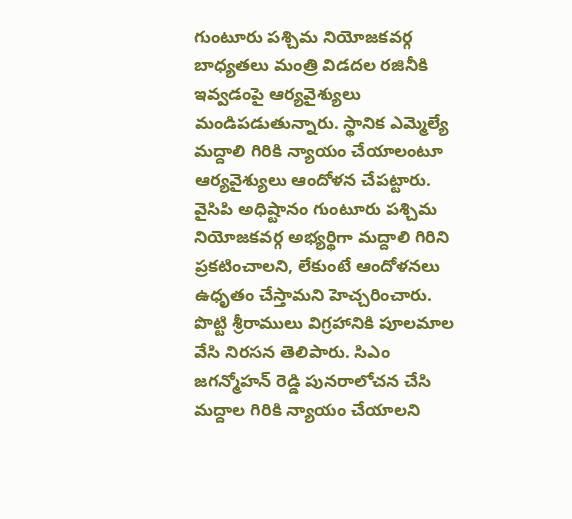గుంటూరు పశ్చిమ నియోజకవర్గ బాధ్యతలు మంత్రి విడదల రజినీకి ఇవ్వడంపై ఆర్యవైశ్యులు మండిపడుతున్నారు. స్థానిక ఎమ్మెల్యే మద్దాలి గిరికి న్యాయం చేయాలంటూ ఆర్యవైశ్యులు ఆందోళన చేపట్టారు. వైసిపి అధిష్టానం గుంటూరు పశ్చిమ నియోజకవర్గ అభ్యర్థిగా మద్దాలి గిరిని ప్రకటించాలని, లేకుంటే ఆందోళనలు ఉధృతం చేస్తామని హెచ్చరించారు. పొట్టి శ్రీరాములు విగ్రహానికి పూలమాల వేసి నిరసన తెలిపారు. సిఎం జగన్మోహన్ రెడ్డి పునరాలోచన చేసి మద్దాల గిరికి న్యాయం చేయాలని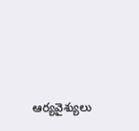ఆర్యవైశ్యులు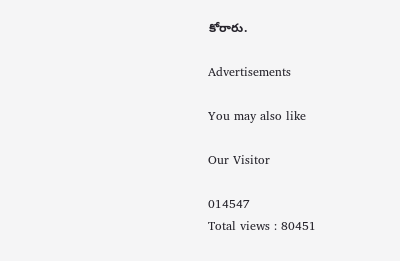కోరారు.

Advertisements

You may also like

Our Visitor

014547
Total views : 80451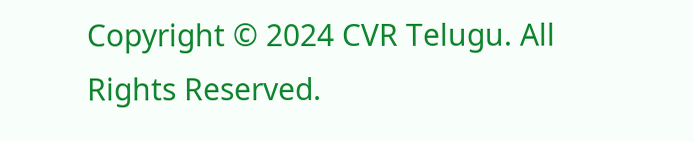Copyright © 2024 CVR Telugu. All Rights Reserved.